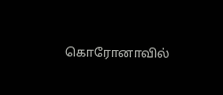கொரோனாவில்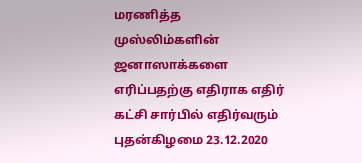மரணித்த முஸ்லிம்களின் ஜனாஸாக்களை எரிப்பதற்கு எதிராக எதிர் கட்சி சார்பில் எதிர்வரும் புதன்கிழமை 23.12.2020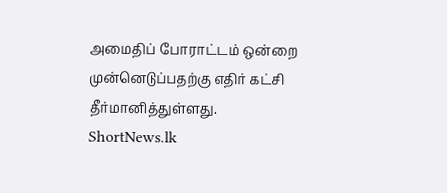அமைதிப் போராட்டம் ஒன்றை முன்னெடுப்பதற்கு எதிர் கட்சி தீர்மானித்துள்ளது.
ShortNews.lk